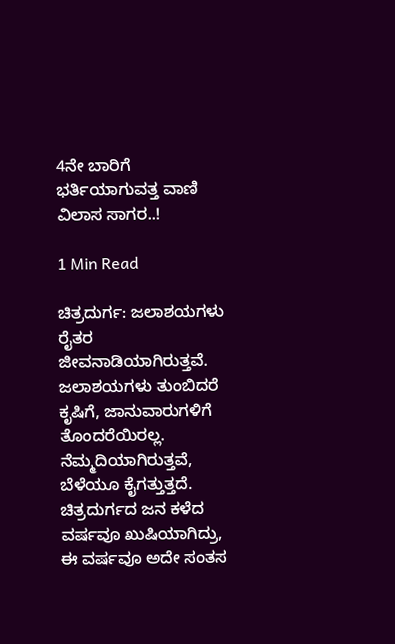4ನೇ ಬಾರಿಗೆ ಭರ್ತಿಯಾಗುವತ್ತ ವಾಣಿ ವಿಲಾಸ ಸಾಗರ..!

1 Min Read

ಚಿತ್ರದುರ್ಗ: ಜಲಾಶಯಗಳು ರೈತರ ಜೀವನಾಡಿಯಾಗಿರುತ್ತವೆ. ಜಲಾಶಯಗಳು ತುಂಬಿದರೆ ಕೃಷಿಗೆ, ಜಾನುವಾರುಗಳಿಗೆ ತೊಂದರೆಯಿರಲ್ಲ. ನೆಮ್ಮದಿಯಾಗಿರುತ್ತವೆ, ಬೆಳೆಯೂ ಕೈಗತ್ತುತ್ತದೆ. ಚಿತ್ರದುರ್ಗದ ಜನ ಕಳೆದ ವರ್ಷವೂ ಖುಷಿಯಾಗಿದ್ರು, ಈ ವರ್ಷವೂ ಅದೇ ಸಂತಸ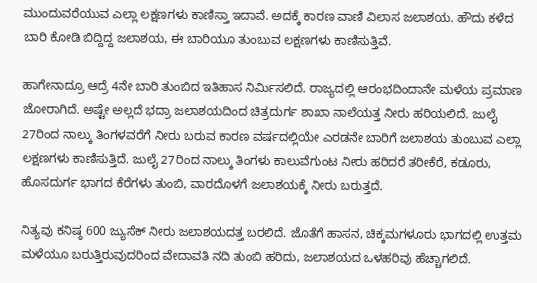ಮುಂದುವರೆಯುವ ಎಲ್ಲಾ ಲಕ್ಷಣಗಳು ಕಾಣಿಸ್ತಾ ಇದಾವೆ. ಅದಕ್ಕೆ ಕಾರಣ ವಾಣಿ ವಿಲಾಸ ಜಲಾಶಯ. ಹೌದು ಕಳೆದ ಬಾರಿ ಕೋಡಿ ಬಿದ್ದಿದ್ದ ಜಲಾಶಯ, ಈ ಬಾರಿಯೂ ತುಂಬುವ ಲಕ್ಷಣಗಳು ಕಾಣಿಸುತ್ತಿವೆ.

ಹಾಗೇನಾದ್ರೂ ಆದ್ರೆ 4ನೇ ಬಾರಿ ತುಂಬಿದ ಇತಿಹಾಸ ನಿರ್ಮಿಸಲಿದೆ. ರಾಜ್ಯದಲ್ಲಿ ಆರಂಭದಿಂದಾನೇ ಮಳೆಯ ಪ್ರಮಾಣ ಜೋರಾಗಿದೆ. ಅಷ್ಟೇ ಅಲ್ಲದೆ ಭದ್ರಾ ಜಲಾಶಯದಿಂದ ಚಿತ್ರದುರ್ಗ ಶಾಖಾ ನಾಲೆಯತ್ತ ನೀರು ಹರಿಯಲಿದೆ. ಜುಲೈ 27ರಿಂದ ನಾಲ್ಕು ತಿಂಗಳವರೆಗೆ ನೀರು ಬರುವ ಕಾರಣ ವರ್ಷದಲ್ಲಿಯೇ ಎರಡನೇ ಬಾರಿಗೆ ಜಲಾಶಯ ತುಂಬುವ ಎಲ್ಲಾ ಲಕ್ಷಣಗಳು ಕಾಣಿಸುತ್ತಿದೆ. ಜುಲೈ 27ರಿಂದ ನಾಲ್ಕು ತಿಂಗಳು ಕಾಲುವೆಗುಂಟ ನೀರು ಹರಿದರೆ ತರೀಕೆರೆ, ಕಡೂರು, ಹೊಸದುರ್ಗ ಭಾಗದ ಕೆರೆಗಳು ತುಂಬಿ, ವಾರದೊಳಗೆ ಜಲಾಶಯಕ್ಕೆ ನೀರು ಬರುತ್ತದೆ.

ನಿತ್ಯವು ಕನಿಷ್ಠ 600 ಜ್ಯುಸೆಕ್ ನೀರು ಜಲಾಶಯದತ್ತ ಬರಲಿದೆ. ಜೊತೆಗೆ ಹಾಸನ, ಚಿಕ್ಕಮಗಳೂರು ಭಾಗದಲ್ಲಿ ಉತ್ತಮ ಮಳೆಯೂ ಬರುತ್ತಿರುವುದರಿಂದ ವೇದಾವತಿ ನದಿ ತುಂಬಿ ಹರಿದು, ಜಲಾಶಯದ ಒಳಹರಿವು ಹೆಚ್ಚಾಗಲಿದೆ‌.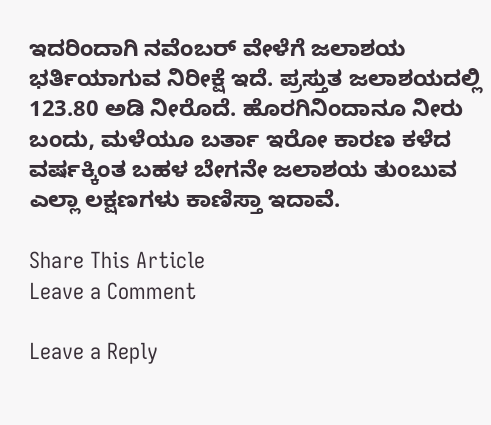ಇದರಿಂದಾಗಿ ನವೆಂಬರ್ ವೇಳೆಗೆ ಜಲಾಶಯ ಭರ್ತಿಯಾಗುವ ನಿರೀಕ್ಷೆ ಇದೆ. ಪ್ರಸ್ತುತ ಜಲಾಶಯದಲ್ಲಿ 123.80 ಅಡಿ ನೀರೊದೆ. ಹೊರಗಿನಿಂದಾನೂ ನೀರು ಬಂದು, ಮಳೆಯೂ ಬರ್ತಾ ಇರೋ ಕಾರಣ ಕಳೆದ ವರ್ಷಕ್ಕಿಂತ ಬಹಳ ಬೇಗನೇ ಜಲಾಶಯ ತುಂಬುವ ಎಲ್ಲಾ ಲಕ್ಷಣಗಳು ಕಾಣಿಸ್ತಾ ಇದಾವೆ.

Share This Article
Leave a Comment

Leave a Reply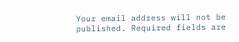Your email address will not be published. Required fields are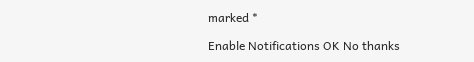marked *

Enable Notifications OK No thanks